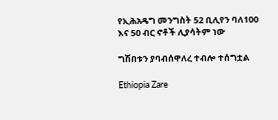የኢሕአዴግ መንግስት 52 ቢሊየን ባለ100 እና 50 ብር ኖቶች ሊያሳትም ነው

ግሽበቱን ያባብሰዋለረ ተብሎ ተሰግቷል

Ethiopia Zare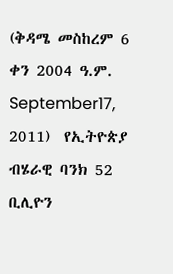(ቅዳሜ መስከረም 6 ቀን 2004 ዓ.ም. September17, 2011)  የኢትዮጵያ ብሄራዊ ባንክ 52 ቢሊዮን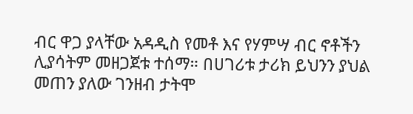ብር ዋጋ ያላቸው አዳዲስ የመቶ እና የሃምሣ ብር ኖቶችን ሊያሳትም መዘጋጀቱ ተሰማ። በሀገሪቱ ታሪክ ይህንን ያህል መጠን ያለው ገንዘብ ታትሞ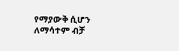የማያውቅ ሲሆን ለማሳተም ብቻ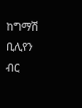ከግማሽ ቢሊየን ብር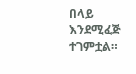በላይ እንደሚፈጅ ተገምቷል።